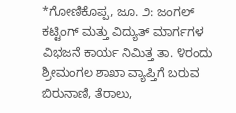*ಗೋಣಿಕೊಪ್ಪ, ಜೂ. ೨: ಜಂಗಲ್ ಕಟ್ಟಿಂಗ್ ಮತ್ತು ವಿದ್ಯುತ್ ಮಾರ್ಗಗಳ ವಿಭಜನೆ ಕಾರ್ಯ ನಿಮಿತ್ತ ತಾ. ೪ರಂದು ಶ್ರೀಮಂಗಲ ಶಾಖಾ ವ್ಯಾಪ್ತಿಗೆ ಬರುವ ಬಿರುನಾಣಿ, ತೆರಾಲು,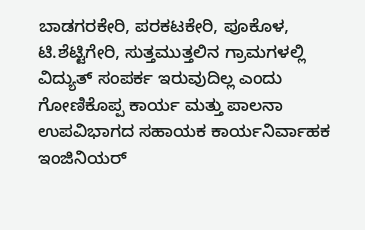ಬಾಡಗರಕೇರಿ, ಪರಕಟಕೇರಿ, ಪೂಕೊಳ, ಟಿ.ಶೆಟ್ಟಿಗೇರಿ, ಸುತ್ತಮುತ್ತಲಿನ ಗ್ರಾಮಗಳಲ್ಲಿ ವಿದ್ಯುತ್ ಸಂಪರ್ಕ ಇರುವುದಿಲ್ಲ ಎಂದು ಗೋಣಿಕೊಪ್ಪ ಕಾರ್ಯ ಮತ್ತು ಪಾಲನಾ ಉಪವಿಭಾಗದ ಸಹಾಯಕ ಕಾರ್ಯನಿರ್ವಾಹಕ ಇಂಜಿನಿಯರ್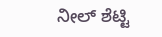ನೀಲ್ ಶೆಟ್ಟಿ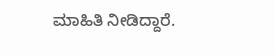ಮಾಹಿತಿ ನೀಡಿದ್ದಾರೆ.